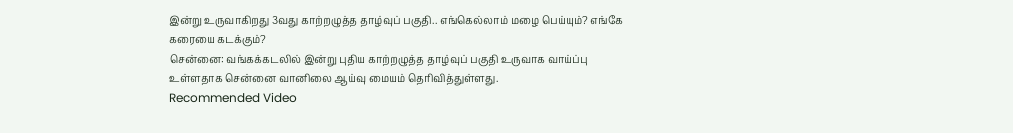இன்று உருவாகிறது 3வது காற்றழுத்த தாழ்வுப் பகுதி.. எங்கெல்லாம் மழை பெய்யும்? எங்கே கரையை கடக்கும்?
சென்னை: வங்கக்கடலில் இன்று புதிய காற்றழுத்த தாழ்வுப் பகுதி உருவாக வாய்ப்பு உள்ளதாக சென்னை வானிலை ஆய்வு மையம் தெரிவித்துள்ளது.
Recommended Video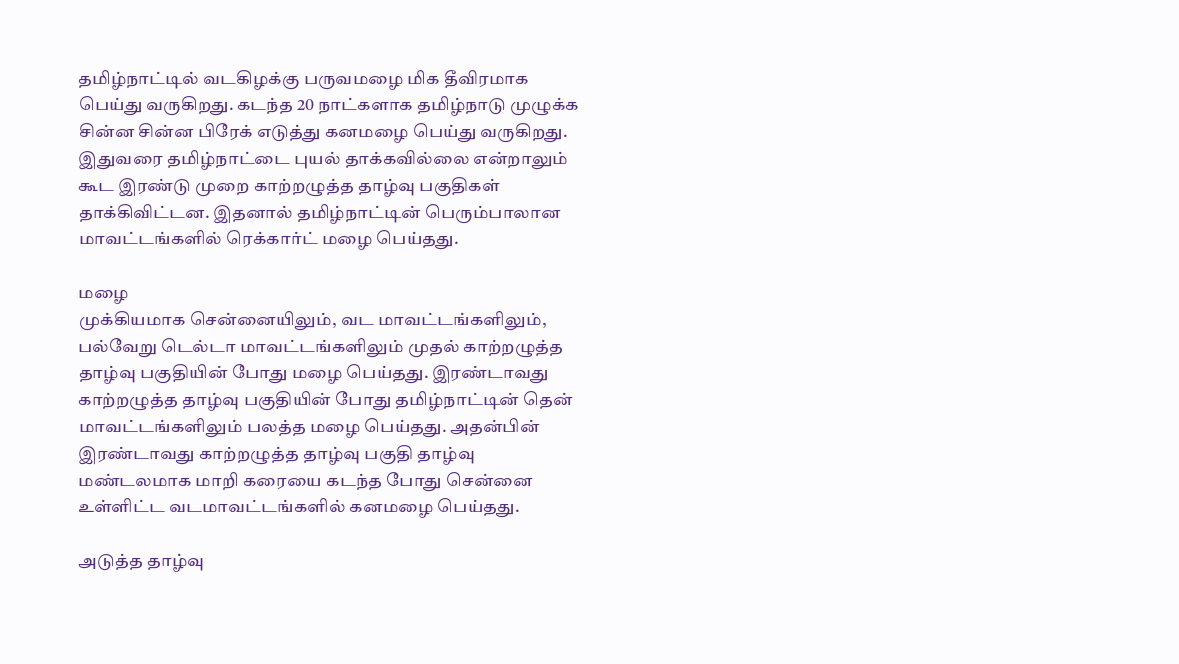தமிழ்நாட்டில் வடகிழக்கு பருவமழை மிக தீவிரமாக பெய்து வருகிறது. கடந்த 20 நாட்களாக தமிழ்நாடு முழுக்க சின்ன சின்ன பிரேக் எடுத்து கனமழை பெய்து வருகிறது.
இதுவரை தமிழ்நாட்டை புயல் தாக்கவில்லை என்றாலும் கூட இரண்டு முறை காற்றழுத்த தாழ்வு பகுதிகள் தாக்கிவிட்டன. இதனால் தமிழ்நாட்டின் பெரும்பாலான மாவட்டங்களில் ரெக்கார்ட் மழை பெய்தது.

மழை
முக்கியமாக சென்னையிலும், வட மாவட்டங்களிலும், பல்வேறு டெல்டா மாவட்டங்களிலும் முதல் காற்றழுத்த தாழ்வு பகுதியின் போது மழை பெய்தது. இரண்டாவது காற்றழுத்த தாழ்வு பகுதியின் போது தமிழ்நாட்டின் தென் மாவட்டங்களிலும் பலத்த மழை பெய்தது. அதன்பின் இரண்டாவது காற்றழுத்த தாழ்வு பகுதி தாழ்வு மண்டலமாக மாறி கரையை கடந்த போது சென்னை உள்ளிட்ட வடமாவட்டங்களில் கனமழை பெய்தது.

அடுத்த தாழ்வு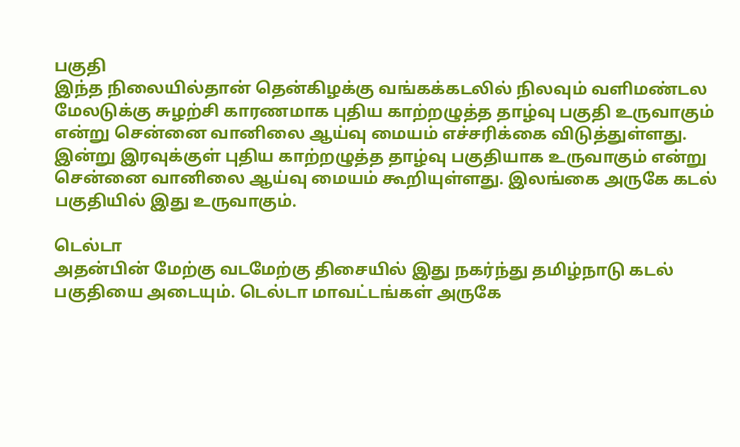பகுதி
இந்த நிலையில்தான் தென்கிழக்கு வங்கக்கடலில் நிலவும் வளிமண்டல மேலடுக்கு சுழற்சி காரணமாக புதிய காற்றழுத்த தாழ்வு பகுதி உருவாகும் என்று சென்னை வானிலை ஆய்வு மையம் எச்சரிக்கை விடுத்துள்ளது. இன்று இரவுக்குள் புதிய காற்றழுத்த தாழ்வு பகுதியாக உருவாகும் என்று சென்னை வானிலை ஆய்வு மையம் கூறியுள்ளது. இலங்கை அருகே கடல் பகுதியில் இது உருவாகும்.

டெல்டா
அதன்பின் மேற்கு வடமேற்கு திசையில் இது நகர்ந்து தமிழ்நாடு கடல் பகுதியை அடையும். டெல்டா மாவட்டங்கள் அருகே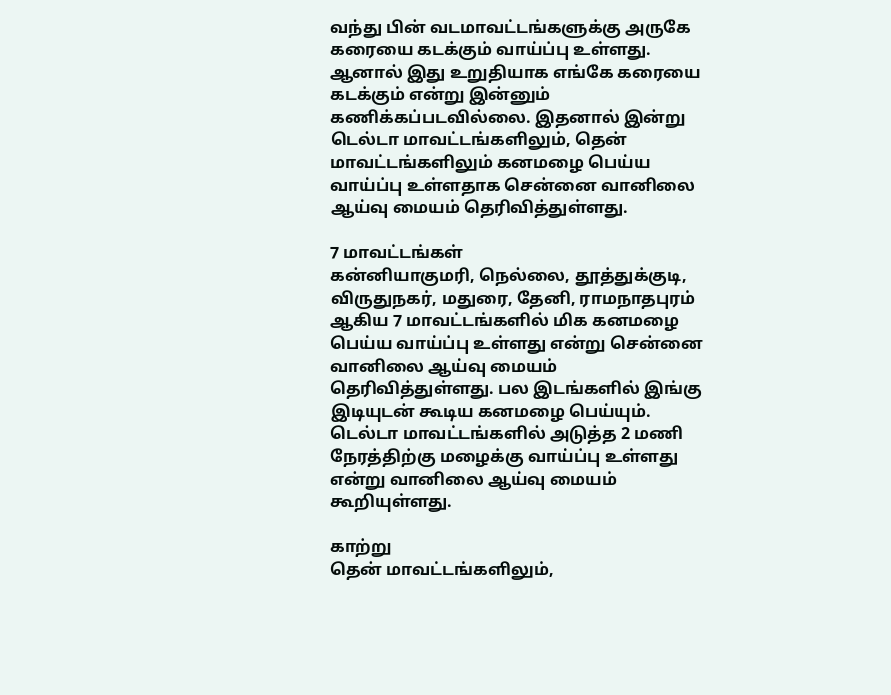வந்து பின் வடமாவட்டங்களுக்கு அருகே கரையை கடக்கும் வாய்ப்பு உள்ளது. ஆனால் இது உறுதியாக எங்கே கரையை கடக்கும் என்று இன்னும் கணிக்கப்படவில்லை. இதனால் இன்று டெல்டா மாவட்டங்களிலும், தென் மாவட்டங்களிலும் கனமழை பெய்ய வாய்ப்பு உள்ளதாக சென்னை வானிலை ஆய்வு மையம் தெரிவித்துள்ளது.

7 மாவட்டங்கள்
கன்னியாகுமரி, நெல்லை, தூத்துக்குடி, விருதுநகர், மதுரை, தேனி, ராமநாதபுரம் ஆகிய 7 மாவட்டங்களில் மிக கனமழை பெய்ய வாய்ப்பு உள்ளது என்று சென்னை வானிலை ஆய்வு மையம் தெரிவித்துள்ளது. பல இடங்களில் இங்கு இடியுடன் கூடிய கனமழை பெய்யும். டெல்டா மாவட்டங்களில் அடுத்த 2 மணி நேரத்திற்கு மழைக்கு வாய்ப்பு உள்ளது என்று வானிலை ஆய்வு மையம் கூறியுள்ளது.

காற்று
தென் மாவட்டங்களிலும்,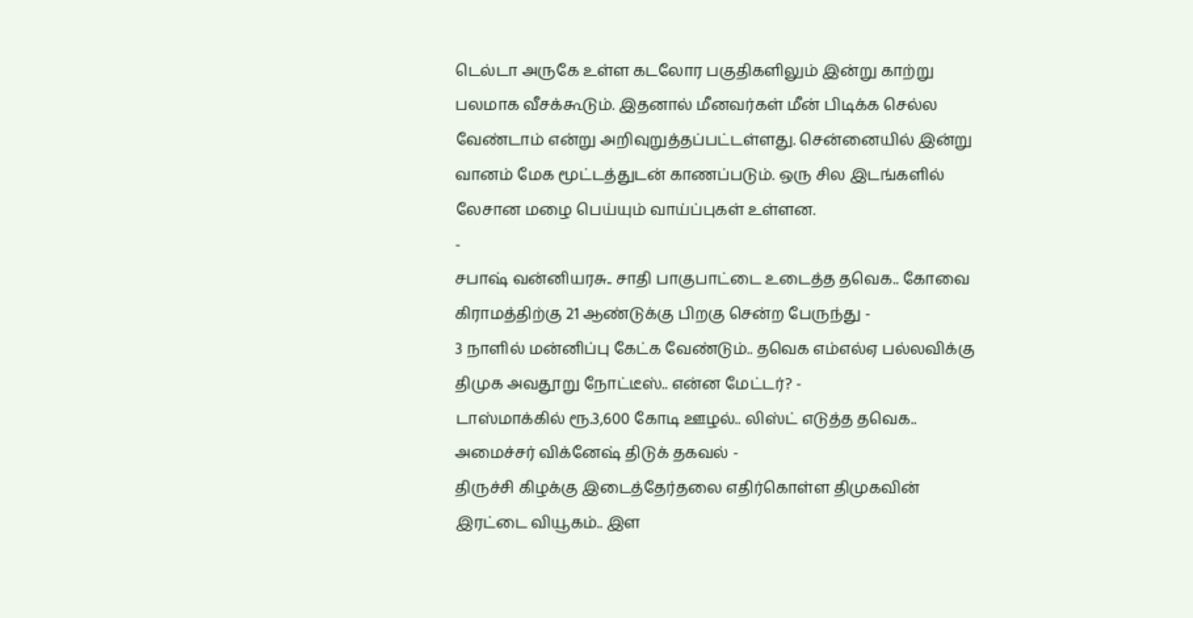டெல்டா அருகே உள்ள கடலோர பகுதிகளிலும் இன்று காற்று பலமாக வீசக்கூடும். இதனால் மீனவர்கள் மீன் பிடிக்க செல்ல வேண்டாம் என்று அறிவுறுத்தப்பட்டள்ளது. சென்னையில் இன்று வானம் மேக மூட்டத்துடன் காணப்படும். ஒரு சில இடங்களில் லேசான மழை பெய்யும் வாய்ப்புகள் உள்ளன.
-
சபாஷ் வன்னியரசு.. சாதி பாகுபாட்டை உடைத்த தவெக.. கோவை கிராமத்திற்கு 21 ஆண்டுக்கு பிறகு சென்ற பேருந்து -
3 நாளில் மன்னிப்பு கேட்க வேண்டும்.. தவெக எம்எல்ஏ பல்லவிக்கு திமுக அவதூறு நோட்டீஸ்.. என்ன மேட்டர்? -
டாஸ்மாக்கில் ரூ.3,600 கோடி ஊழல்.. லிஸ்ட் எடுத்த தவெக.. அமைச்சர் விக்னேஷ் திடுக் தகவல் -
திருச்சி கிழக்கு இடைத்தேர்தலை எதிர்கொள்ள திமுகவின் இரட்டை வியூகம்.. இள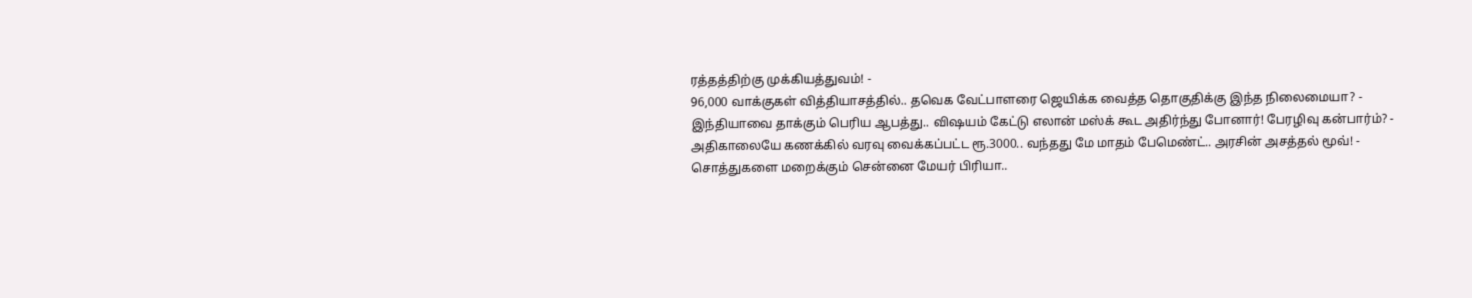ரத்தத்திற்கு முக்கியத்துவம்! -
96,000 வாக்குகள் வித்தியாசத்தில்.. தவெக வேட்பாளரை ஜெயிக்க வைத்த தொகுதிக்கு இந்த நிலைமையா? -
இந்தியாவை தாக்கும் பெரிய ஆபத்து.. விஷயம் கேட்டு எலான் மஸ்க் கூட அதிர்ந்து போனார்! பேரழிவு கன்பார்ம்? -
அதிகாலையே கணக்கில் வரவு வைக்கப்பட்ட ரூ.3000.. வந்தது மே மாதம் பேமெண்ட்.. அரசின் அசத்தல் மூவ்! -
சொத்துகளை மறைக்கும் சென்னை மேயர் பிரியா..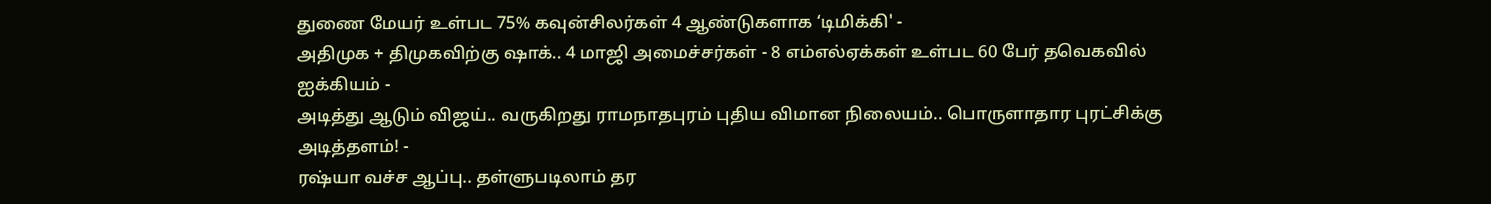துணை மேயர் உள்பட 75% கவுன்சிலர்கள் 4 ஆண்டுகளாக ‘டிமிக்கி' -
அதிமுக + திமுகவிற்கு ஷாக்.. 4 மாஜி அமைச்சர்கள் - 8 எம்எல்ஏக்கள் உள்பட 60 பேர் தவெகவில் ஐக்கியம் -
அடித்து ஆடும் விஜய்.. வருகிறது ராமநாதபுரம் புதிய விமான நிலையம்.. பொருளாதார புரட்சிக்கு அடித்தளம்! -
ரஷ்யா வச்ச ஆப்பு.. தள்ளுபடிலாம் தர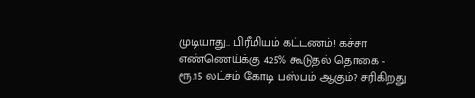முடியாது.. பிரீமியம் கட்டணம்! கச்சா எண்ணெய்க்கு 425% கூடுதல் தொகை -
ரூ.15 லட்சம் கோடி பஸ்பம் ஆகும்? சரிகிறது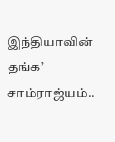இந்தியாவின் தங்க’ சாம்ராஜ்யம்..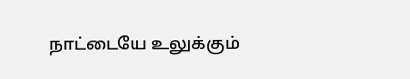நாட்டையே உலுக்கும்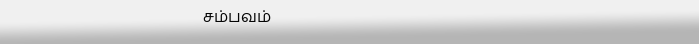சம்பவம்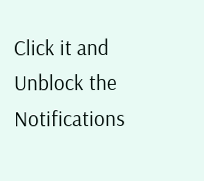Click it and Unblock the Notifications